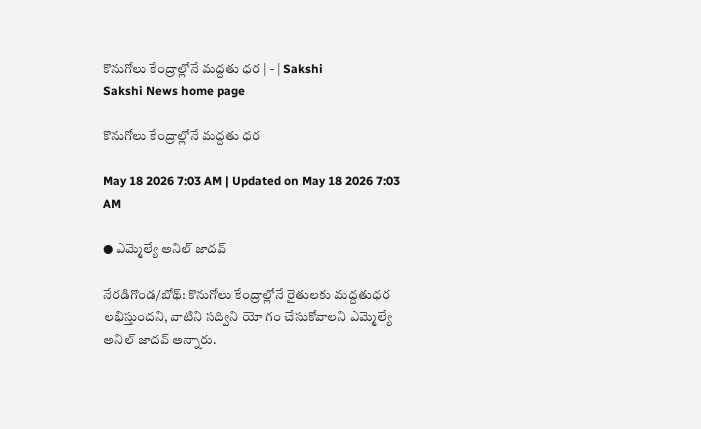కొనుగోలు కేంద్రాల్లోనే మద్దతు ధర | - | Sakshi
Sakshi News home page

కొనుగోలు కేంద్రాల్లోనే మద్దతు ధర

May 18 2026 7:03 AM | Updated on May 18 2026 7:03 AM

● ఎమ్మెల్యే అనిల్‌ జాదవ్‌

నేరడిగొండ/బోథ్‌: కొనుగోలు కేంద్రాల్లోనే రైతులకు మద్దతుధర లభిస్తుందని, వాటిని సద్విని యో గం చేసుకోవాలని ఎమ్మెల్యే అనిల్‌ జాదవ్‌ అన్నారు.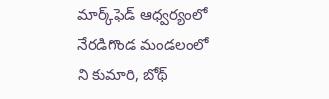మార్క్‌ఫెడ్‌ ఆధ్వర్యంలో నేరడిగొండ మండలంలో ని కుమారి, బోథ్‌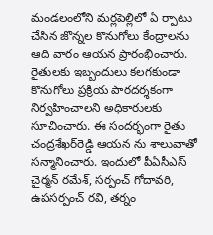మండలంలోని మర్లపెల్లిలో ఏ ర్పాటు చేసిన జొన్నల కొనుగోలు కేంద్రాలను ఆది వారం ఆయన ప్రారంభించారు. రైతులకు ఇబ్బందులు కలగకుండా కొనుగోలు ప్రక్రియ పారదర్శకంగా నిర్వహించాలని అధికారులకు సూచించారు. ఈ సందర్భంగా రైతు చంద్రశేఖర్‌రెడ్డి ఆయన ను శాలువాతో సన్మానించారు. ఇందులో పీఏసీఎస్‌ చైర్మన్‌ రమేశ్‌, సర్పంచ్‌ గోదావరి, ఉపసర్పంచ్‌ రవి, తర్నం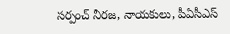సర్పంచ్‌ నీరజ, నాయకులు, పీఏసీఎస్‌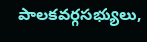పాలకవర్గసభ్యులు,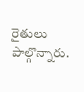రైతులు పాల్గొన్నారు.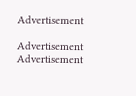Advertisement

Advertisement
Advertisement